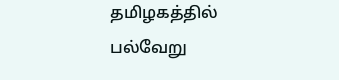தமிழகத்தில் பல்வேறு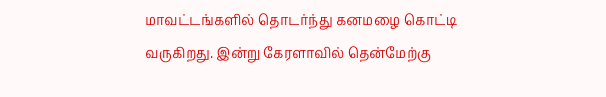மாவட்டங்களில் தொடர்ந்து கனமழை கொட்டி வருகிறது. இன்று கேரளாவில் தென்மேற்கு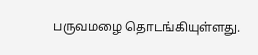பருவமழை தொடங்கியுள்ளது.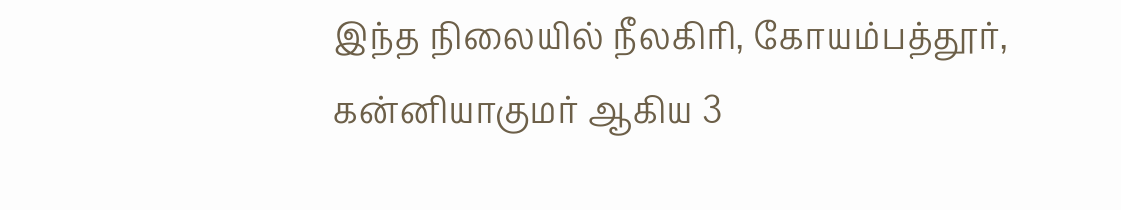இந்த நிலையில் நீலகிரி, கோயம்பத்தூர், கன்னியாகுமர் ஆகிய 3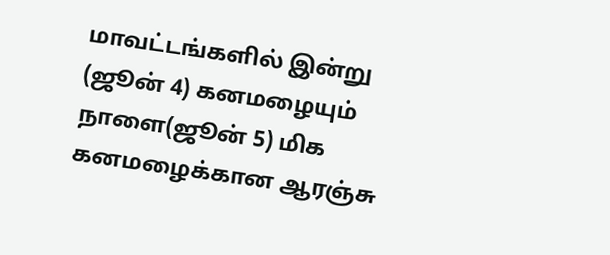மாவட்டங்களில் இன்று (ஜூன் 4) கனமழையும் நாளை(ஜூன் 5) மிக கனமழைக்கான ஆரஞ்சு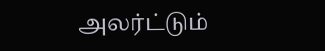அலர்ட்டும்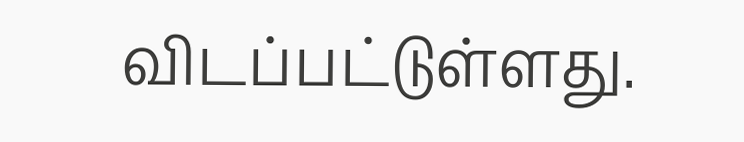விடப்பட்டுள்ளது.